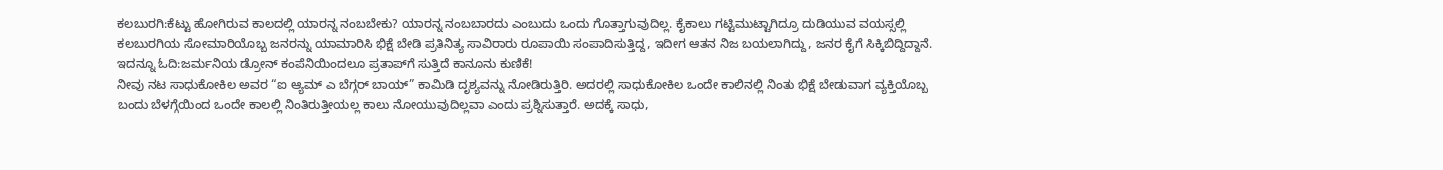ಕಲಬುರಗಿ:ಕೆಟ್ಟು ಹೋಗಿರುವ ಕಾಲದಲ್ಲಿ ಯಾರನ್ನ ನಂಬಬೇಕು? ಯಾರನ್ನ ನಂಬಬಾರದು ಎಂಬುದು ಒಂದು ಗೊತ್ತಾಗುವುದಿಲ್ಲ. ಕೈಕಾಲು ಗಟ್ಟಿಮುಟ್ಟಾಗಿದ್ರೂ ದುಡಿಯುವ ವಯಸ್ಸಲ್ಲಿ ಕಲಬುರಗಿಯ ಸೋಮಾರಿಯೊಬ್ಬ ಜನರನ್ನು ಯಾಮಾರಿಸಿ ಭಿಕ್ಷೆ ಬೇಡಿ ಪ್ರತಿನಿತ್ಯ ಸಾವಿರಾರು ರೂಪಾಯಿ ಸಂಪಾದಿಸುತ್ತಿದ್ದ, ಇದೀಗ ಆತನ ನಿಜ ಬಯಲಾಗಿದ್ದು, ಜನರ ಕೈಗೆ ಸಿಕ್ಕಿಬಿದ್ದಿದ್ದಾನೆ.
ಇದನ್ನೂ ಓದಿ:ಜರ್ಮನಿಯ ಡ್ರೋನ್‌ ಕಂಪೆನಿಯಿಂದಲೂ ಪ್ರತಾಪ್‌ಗೆ ಸುತ್ತಿದೆ ಕಾನೂನು ಕುಣಿಕೆ!
ನೀವು ನಟ ಸಾಧುಕೋಕಿಲ ಅವರ “ಐ ಆ್ಯಮ್ ಎ ಬೆಗ್ಗರ್ ಬಾಯ್” ಕಾಮಿಡಿ ದೃಶ್ಯವನ್ನು ನೋಡಿರುತ್ತಿರಿ. ಅದರಲ್ಲಿ ಸಾಧುಕೋಕಿಲ ಒಂದೇ ಕಾಲಿನಲ್ಲಿ ನಿಂತು ಭಿಕ್ಷೆ ಬೇಡುವಾಗ ವ್ಯಕ್ತಿಯೊಬ್ಬ ಬಂದು ಬೆಳಗ್ಗೆಯಿಂದ ಒಂದೇ ಕಾಲಲ್ಲಿ ನಿಂತಿರುತ್ತೀಯಲ್ಲ ಕಾಲು ನೋಯುವುದಿಲ್ಲವಾ ಎಂದು ಪ್ರಶ್ನಿಸುತ್ತಾರೆ. ಅದಕ್ಕೆ ಸಾಧು,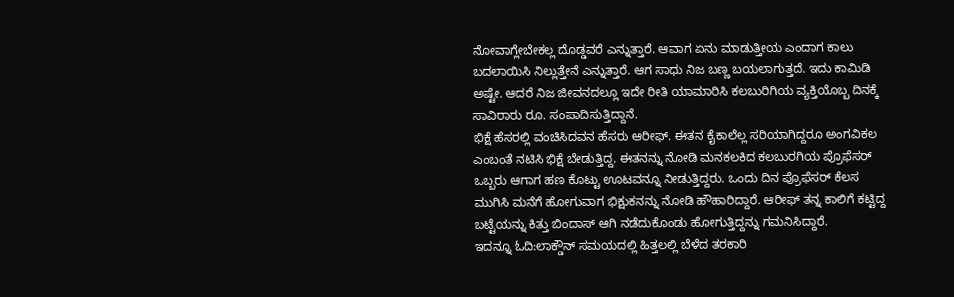ನೋವಾಗ್ಲೇಬೇಕಲ್ಲ ದೊಡ್ಡವರೆ ಎನ್ನುತ್ತಾರೆ. ಆವಾಗ ಏನು ಮಾಡುತ್ತೀಯ ಎಂದಾಗ ಕಾಲು ಬದಲಾಯಿಸಿ ನಿಲ್ಲುತ್ತೇನೆ ಎನ್ನುತ್ತಾರೆ. ಆಗ ಸಾಧು ನಿಜ ಬಣ್ಣ ಬಯಲಾಗುತ್ತದೆ. ಇದು ಕಾಮಿಡಿ ಅಷ್ಟೇ. ಆದರೆ ನಿಜ ಜೀವನದಲ್ಲೂ ಇದೇ ರೀತಿ ಯಾಮಾರಿಸಿ ಕಲಬುರಿಗಿಯ ವ್ಯಕ್ತಿಯೊಬ್ಬ ದಿನಕ್ಕೆ ಸಾವಿರಾರು ರೂ. ಸಂಪಾದಿಸುತ್ತಿದ್ದಾನೆ.
ಭಿಕ್ಷೆ ಹೆಸರಲ್ಲಿ ವಂಚಿಸಿದವನ ಹೆಸರು ಆರೀಫ್. ಈತನ ಕೈಕಾಲೆಲ್ಲ ಸರಿಯಾಗಿದ್ದರೂ ಅಂಗವಿಕಲ ಎಂಬಂತೆ ನಟಿಸಿ ಭಿಕ್ಷೆ ಬೇಡುತ್ತಿದ್ದ. ಈತನನ್ನು ನೋಡಿ ಮನಕಲಕಿದ ಕಲಬುರಗಿಯ ಪ್ರೊಫೆಸರ್ ಒಬ್ಬರು ಆಗಾಗ ಹಣ ಕೊಟ್ಟು ಊಟವನ್ನೂ ನೀಡುತ್ತಿದ್ದರು. ಒಂದು ದಿನ ಪ್ರೊಫೆಸರ್ ಕೆಲಸ ಮುಗಿಸಿ ಮನೆಗೆ ಹೋಗುವಾಗ ಭಿಕ್ಷುಕನನ್ನು ನೋಡಿ ಹೌಹಾರಿದ್ದಾರೆ. ಆರೀಫ್ ತನ್ನ ಕಾಲಿಗೆ ಕಟ್ಟಿದ್ದ ಬಟ್ಟೆಯನ್ನು ಕಿತ್ತು ಬಿಂದಾಸ್ ಆಗಿ ನಡೆದುಕೊಂಡು ಹೋಗುತ್ತಿದ್ದನ್ನು ಗಮನಿಸಿದ್ದಾರೆ.
ಇದನ್ನೂ ಓದಿ:ಲಾಕ್ಡೌನ್ ಸಮಯದಲ್ಲಿ ಹಿತ್ತಲಲ್ಲಿ ಬೆಳೆದ ತರಕಾರಿ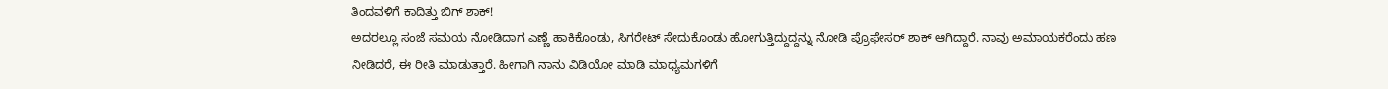ತಿಂದವಳಿಗೆ ಕಾದಿತ್ತು ಬಿಗ್ ಶಾಕ್!
ಅದರಲ್ಲೂ ಸಂಜೆ ಸಮಯ ನೋಡಿದಾಗ ಎಣ್ಣೆ ಹಾಕಿಕೊಂಡು, ಸಿಗರೇಟ್ ಸೇದುಕೊಂಡು ಹೋಗುತ್ತಿದ್ದುದ್ದನ್ನು ನೋಡಿ ಪ್ರೊಫೇಸರ್ ಶಾಕ್ ಆಗಿದ್ದಾರೆ. ನಾವು ಅಮಾಯಕರೆಂದು ಹಣ ನೀಡಿದರೆ, ಈ ರೀತಿ ಮಾಡುತ್ತಾರೆ. ಹೀಗಾಗಿ ನಾನು ವಿಡಿಯೋ ಮಾಡಿ ಮಾಧ್ಯಮಗಳಿಗೆ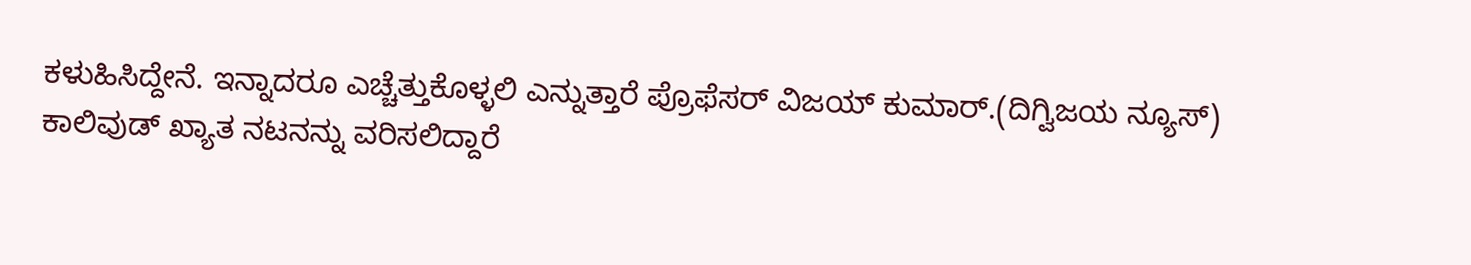ಕಳುಹಿಸಿದ್ದೇನೆ. ಇನ್ನಾದರೂ ಎಚ್ಚೆತ್ತುಕೊಳ್ಳಲಿ ಎನ್ನುತ್ತಾರೆ ಪ್ರೊಫೆಸರ್ ವಿಜಯ್ ಕುಮಾರ್.(ದಿಗ್ವಿಜಯ ನ್ಯೂಸ್)
ಕಾಲಿವುಡ್ ಖ್ಯಾತ ನಟನನ್ನು ವರಿಸಲಿದ್ದಾರೆ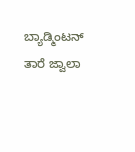ಬ್ಯಾಡ್ಮಿಂಟನ್ ತಾರೆ ಜ್ವಾಲಾ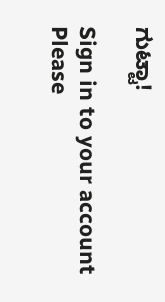ಗುಟ್ಟಾ!

Sign in to your account
Please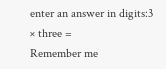enter an answer in digits:3 × three =
Remember me